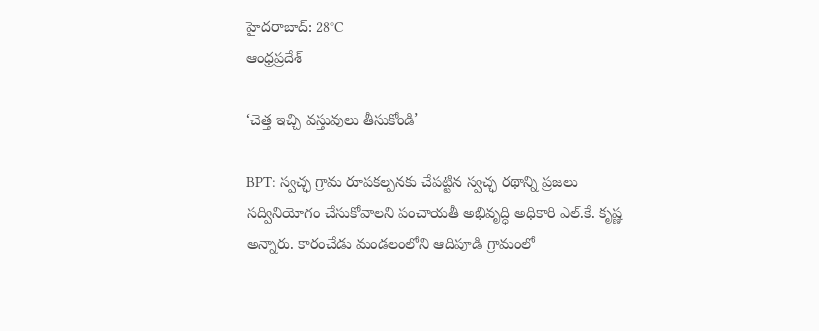హైదరాబాద్: 28°C
ఆంధ్రప్రదేశ్

‘చెత్త ఇచ్చి వస్తువులు తీసుకోండి’

BPT: స్వచ్ఛ గ్రామ రూపకల్పనకు చేపట్టిన స్వచ్ఛ రథాన్ని ప్రజలు సద్వినియోగం చేసుకోవాలని పంచాయతీ అభివృద్ధి అధికారి ఎల్.కే. కృష్ణ అన్నారు. కారంచేడు మండలంలోని ఆదిపూడి గ్రామంలో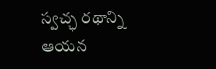స్వచ్ఛ రథాన్ని ఆయన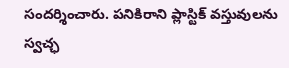సందర్శించారు. పనికిరాని ప్లాస్టిక్ వస్తువులను స్వచ్ఛ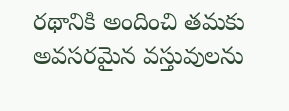రథానికి అందించి తమకు అవసరమైన వస్తువులను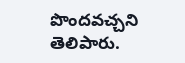పొందవచ్చని తెలిపారు.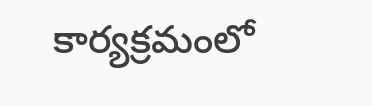కార్యక్రమంలో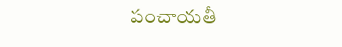పంచాయతీ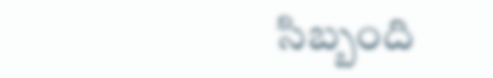సిబ్బంది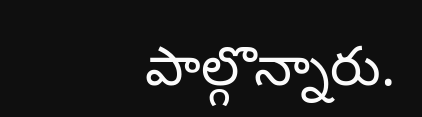పాల్గొన్నారు.